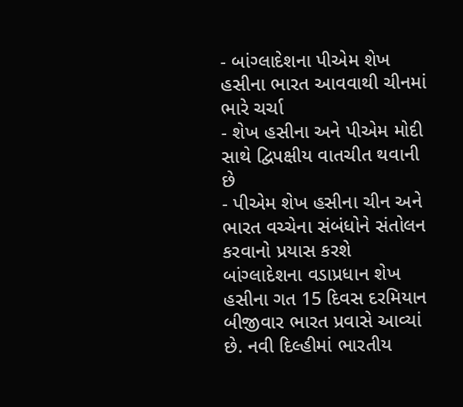- બાંગ્લાદેશના પીએમ શેખ હસીના ભારત આવવાથી ચીનમાં ભારે ચર્ચા
- શેખ હસીના અને પીએમ મોદી સાથે દ્વિપક્ષીય વાતચીત થવાની છે
- પીએમ શેખ હસીના ચીન અને ભારત વચ્ચેના સંબંધોને સંતોલન કરવાનો પ્રયાસ કરશે
બાંગ્લાદેશના વડાપ્રધાન શેખ હસીના ગત 15 દિવસ દરમિયાન બીજીવાર ભારત પ્રવાસે આવ્યાં છે. નવી દિલ્હીમાં ભારતીય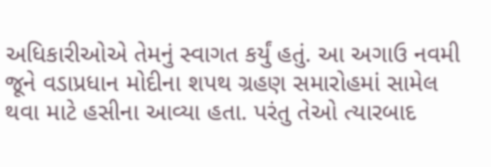અધિકારીઓએ તેમનું સ્વાગત કર્યું હતું. આ અગાઉ નવમી જૂને વડાપ્રધાન મોદીના શપથ ગ્રહણ સમારોહમાં સામેલ થવા માટે હસીના આવ્યા હતા. પરંતુ તેઓ ત્યારબાદ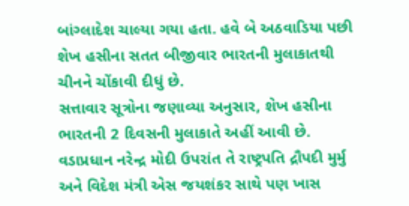બાંગ્લાદેશ ચાલ્યા ગયા હતા. હવે બે અઠવાડિયા પછી શેખ હસીના સતત બીજીવાર ભારતની મુલાકાતથી ચીનને ચોંકાવી દીધું છે.
સત્તાવાર સૂત્રોના જણાવ્યા અનુસાર, શેખ હસીના ભારતની 2 દિવસની મુલાકાતે અહીં આવી છે. વડાપ્રધાન નરેન્દ્ર મોદી ઉપરાંત તે રાષ્ટ્રપતિ દ્રૌપદી મુર્મુ અને વિદેશ મંત્રી એસ જયશંકર સાથે પણ ખાસ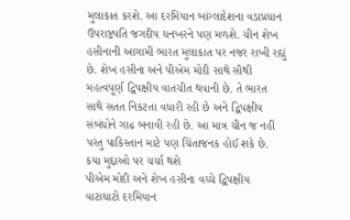મુલાકાત કરશે. આ દરમિયાન બાંગ્લાદેશના વડાપ્રધાન ઉપરાષ્ટ્રપતિ જગદીપ ધનખરને પણ મળશે. ચીન શેખ હસીનાની આગામી ભારત મુલાકાત પર નજર રાખી રહ્યું છે. શેખ હસીના અને પીએમ મોદી સાથે સૌથી મહત્વપૂર્ણ દ્વિપક્ષીય વાતચીત થવાની છે. તે ભારત સાથે સતત નિકટતા વધારી રહી છે અને દ્વિપક્ષીય સંબંધોને ગાઢ બનાવી રહી છે. આ માત્ર ચીન જ નહીં પરંતુ પાકિસ્તાન માટે પણ ચિંતાજનક હોઈ શકે છે.
કયા મુદ્દાઓ પર ચર્ચા થશે
પીએમ મોદી અને શેખ હસીના વચ્ચે દ્વિપક્ષીય વાટાઘાટો દરમિયાન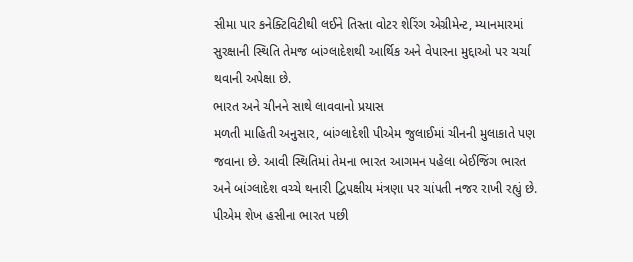સીમા પાર કનેક્ટિવિટીથી લઈને તિસ્તા વોટર શેરિંગ એગ્રીમેન્ટ, મ્યાનમારમાં સુરક્ષાની સ્થિતિ તેમજ બાંગ્લાદેશથી આર્થિક અને વેપારના મુદ્દાઓ પર ચર્ચા થવાની અપેક્ષા છે.
ભારત અને ચીનને સાથે લાવવાનો પ્રયાસ
મળતી માહિતી અનુસાર, બાંગ્લાદેશી પીએમ જુલાઈમાં ચીનની મુલાકાતે પણ જવાના છે. આવી સ્થિતિમાં તેમના ભારત આગમન પહેલા બેઈજિંગ ભારત અને બાંગ્લાદેશ વચ્ચે થનારી દ્વિપક્ષીય મંત્રણા પર ચાંપતી નજર રાખી રહ્યું છે. પીએમ શેખ હસીના ભારત પછી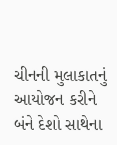ચીનની મુલાકાતનું આયોજન કરીને બંને દેશો સાથેના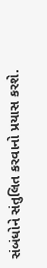સંબંધોને સંતુલિત કરવાનો પ્રયાસ કરશે.